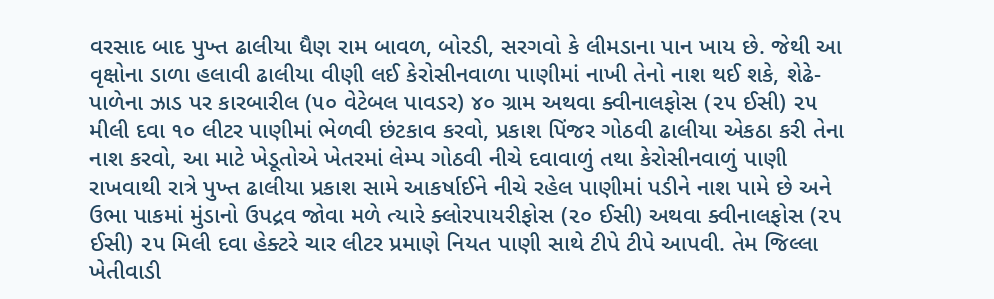વરસાદ બાદ પુખ્ત ઢાલીયા ધૈણ રામ બાવળ, બોરડી, સરગવો કે લીમડાના પાન ખાય છે. જેથી આ વૃક્ષોના ડાળા હલાવી ઢાલીયા વીણી લઈ કેરોસીનવાળા પાણીમાં નાખી તેનો નાશ થઈ શકે, શેઢે-પાળેના ઝાડ પર કારબારીલ (૫૦ વેટેબલ પાવડર) ૪૦ ગ્રામ અથવા ક્વીનાલફોસ (૨૫ ઈસી) ૨૫ મીલી દવા ૧૦ લીટર પાણીમાં ભેળવી છંટકાવ કરવો, પ્રકાશ પિંજર ગોઠવી ઢાલીયા એકઠા કરી તેના નાશ કરવો, આ માટે ખેડૂતોએ ખેતરમાં લેમ્પ ગોઠવી નીચે દવાવાળું તથા કેરોસીનવાળું પાણી રાખવાથી રાત્રે પુખ્ત ઢાલીયા પ્રકાશ સામે આકર્ષાઈને નીચે રહેલ પાણીમાં પડીને નાશ પામે છે અને ઉભા પાકમાં મુંડાનો ઉપદ્રવ જોવા મળે ત્યારે ક્લોરપાયરીફોસ (૨૦ ઈસી) અથવા ક્વીનાલફોસ (૨૫ ઈસી) ૨૫ મિલી દવા હેક્ટરે ચાર લીટર પ્રમાણે નિયત પાણી સાથે ટીપે ટીપે આપવી. તેમ જિલ્લા ખેતીવાડી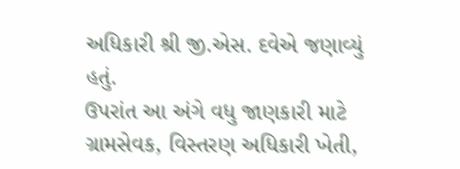અધિકારી શ્રી જી.એસ. દવેએ જણાવ્યું હતું.
ઉપરાંત આ અંગે વધુ જાણકારી માટે ગ્રામસેવક, વિસ્તરણ અધિકારી ખેતી,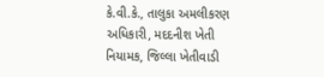કે.વી.કે., તાલુકા અમલીકરણ અધિકારી, મદદનીશ ખેતી નિયામક, જિલ્લા ખેતીવાડી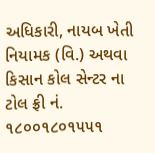અધિકારી, નાયબ ખેતી નિયામક (વિ.) અથવા કિસાન કોલ સેન્ટર ના ટોલ ફ્રી નં. ૧૮૦૦૧૮૦૧૫૫૧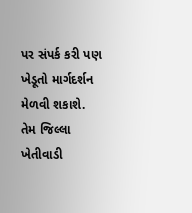પર સંપર્ક કરી પણ ખેડૂતો માર્ગદર્શન મેળવી શકાશે. તેમ જિલ્લા ખેતીવાડી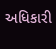અધિકારી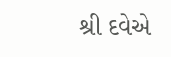શ્રી દવેએ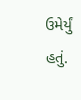ઉમેર્યું હતું.